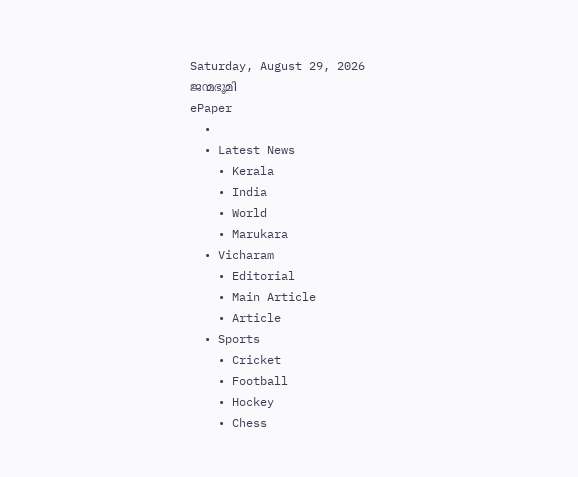Saturday, August 29, 2026
ജന്മഭൂമി
ePaper
  •
  • Latest News
    • Kerala
    • India
    • World
    • Marukara
  • Vicharam
    • Editorial
    • Main Article
    • Article
  • Sports
    • Cricket
    • Football
    • Hockey
    • Chess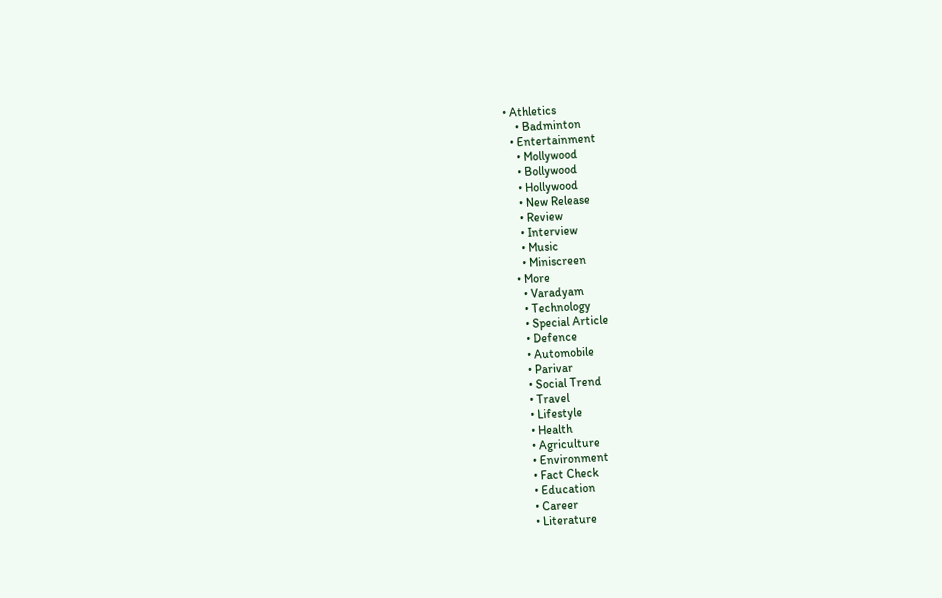• Athletics
    • Badminton
  • Entertainment
    • Mollywood
    • Bollywood
    • Hollywood
    • New Release
    • Review
    • Interview
    • Music
    • Miniscreen
  • More
    • Varadyam
    • Technology
    • Special Article
    • Defence
    • Automobile
    • Parivar
    • Social Trend
    • Travel
    • Lifestyle
    • Health
    • Agriculture
    • Environment
    • Fact Check
    • Education
    • Career
    • Literature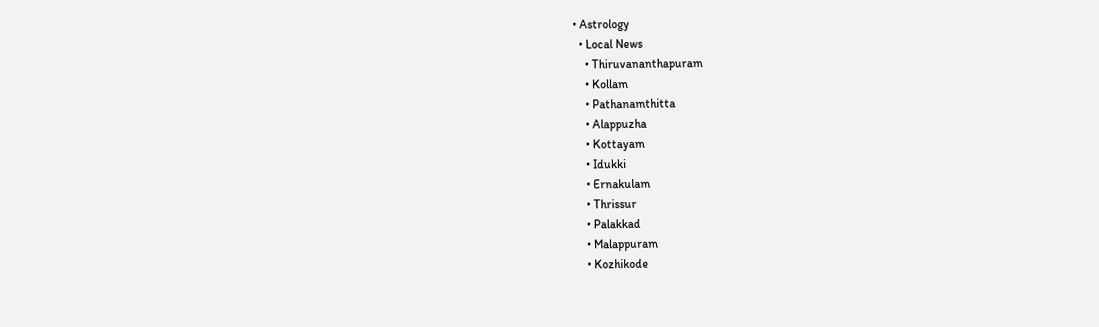• Astrology
  • Local News
    • Thiruvananthapuram
    • Kollam
    • Pathanamthitta
    • Alappuzha
    • Kottayam
    • Idukki
    • Ernakulam
    • Thrissur
    • Palakkad
    • Malappuram
    • Kozhikode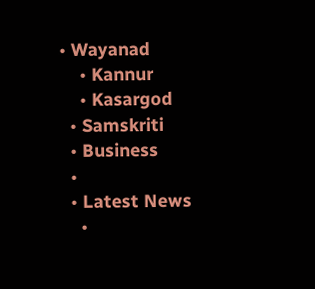• Wayanad
    • Kannur
    • Kasargod
  • Samskriti
  • Business
  •
  • Latest News
    •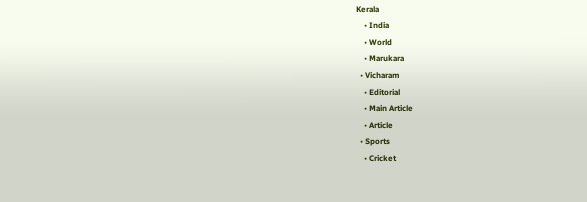Kerala
    • India
    • World
    • Marukara
  • Vicharam
    • Editorial
    • Main Article
    • Article
  • Sports
    • Cricket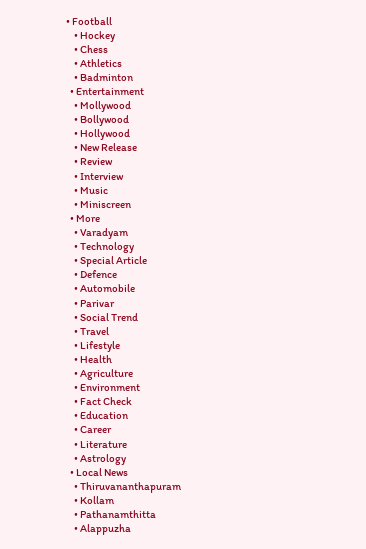• Football
    • Hockey
    • Chess
    • Athletics
    • Badminton
  • Entertainment
    • Mollywood
    • Bollywood
    • Hollywood
    • New Release
    • Review
    • Interview
    • Music
    • Miniscreen
  • More
    • Varadyam
    • Technology
    • Special Article
    • Defence
    • Automobile
    • Parivar
    • Social Trend
    • Travel
    • Lifestyle
    • Health
    • Agriculture
    • Environment
    • Fact Check
    • Education
    • Career
    • Literature
    • Astrology
  • Local News
    • Thiruvananthapuram
    • Kollam
    • Pathanamthitta
    • Alappuzha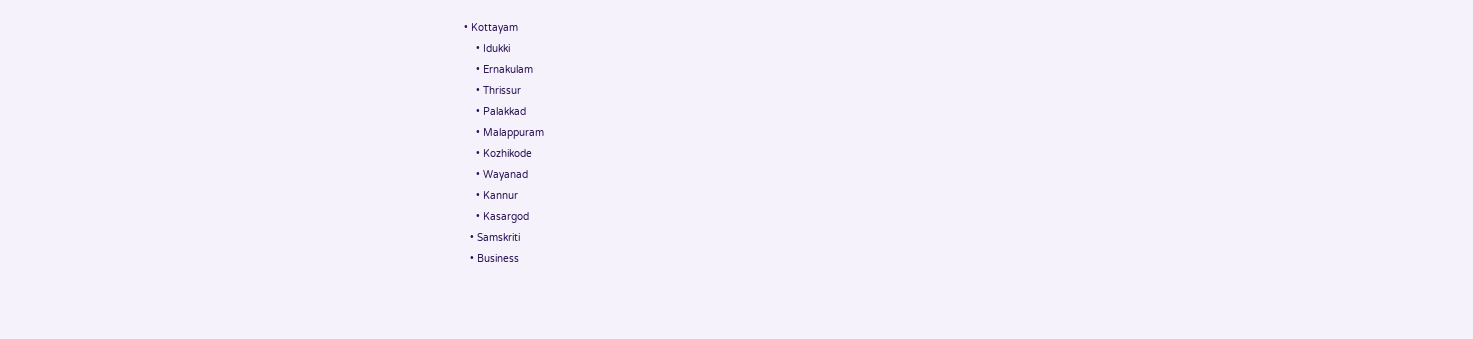• Kottayam
    • Idukki
    • Ernakulam
    • Thrissur
    • Palakkad
    • Malappuram
    • Kozhikode
    • Wayanad
    • Kannur
    • Kasargod
  • Samskriti
  • Business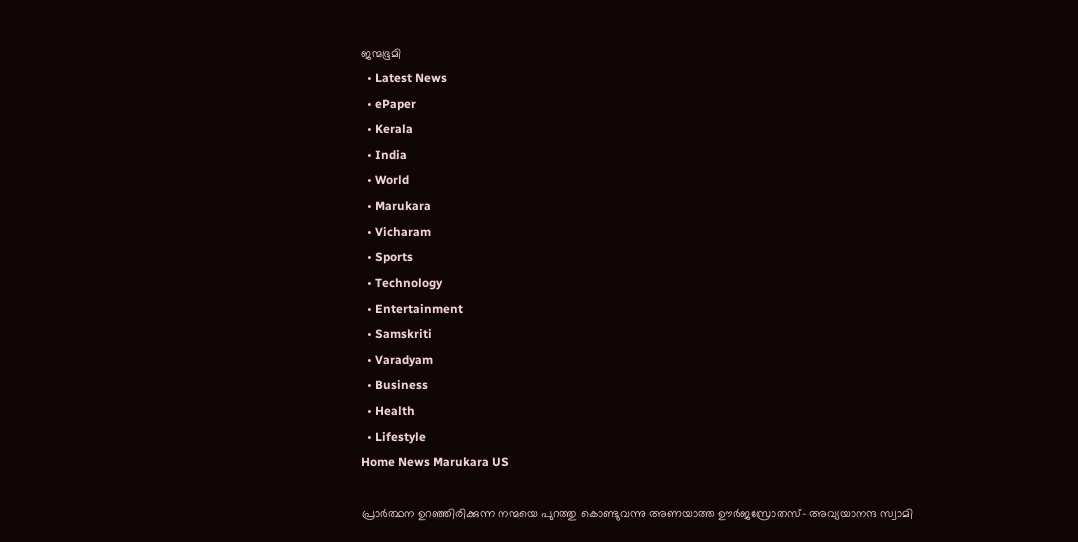ജന്മഭൂമി
  • Latest News
  • ePaper
  • Kerala
  • India
  • World
  • Marukara
  • Vicharam
  • Sports
  • Technology
  • Entertainment
  • Samskriti
  • Varadyam
  • Business
  • Health
  • Lifestyle
Home News Marukara US

പ്രാര്‍ത്ഥന ഉറഞ്ഞിരിക്കുന്ന നന്മയെ പുറത്തു കൊണ്ടുവന്നു അണയാത്ത ഊര്‍ജസ്രോതസ്- അവ്യയാനന്ദ സ്വാമി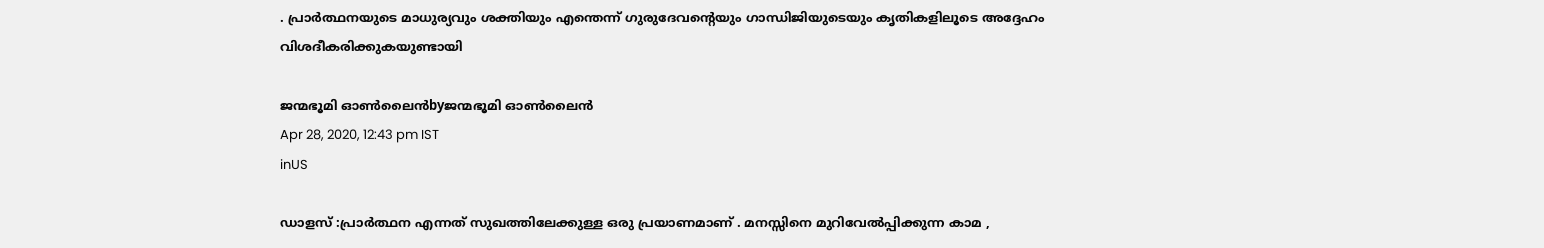. പ്രാര്‍ത്ഥനയുടെ മാധുര്യവും ശക്തിയും എന്തെന്ന് ഗുരുദേവന്റെയും ഗാന്ധിജിയുടെയും കൃതികളിലൂടെ അദ്ദേഹം വിശദീകരിക്കുകയുണ്ടായി

ജന്മഭൂമി ഓണ്‍ലൈന്‍byജന്മഭൂമി ഓണ്‍ലൈന്‍
Apr 28, 2020, 12:43 pm IST
inUS

ഡാളസ് :പ്രാര്‍ത്ഥന എന്നത് സുഖത്തിലേക്കുള്ള ഒരു പ്രയാണമാണ് . മനസ്സിനെ മുറിവേല്‍പ്പിക്കുന്ന കാമ ,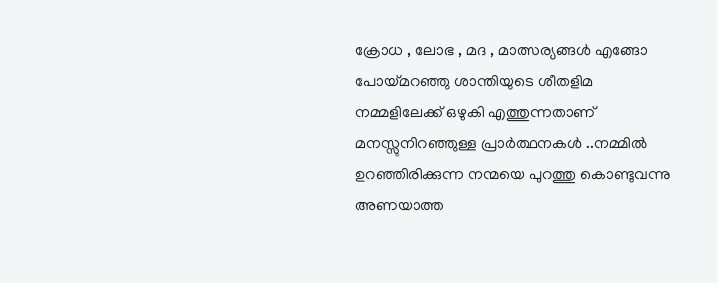ക്രോധ , ലോഭ , മദ , മാത്സര്യങ്ങള്‍ എങ്ങോ പോയ്‌മറഞ്ഞു ശാന്തിയുടെ ശീതളിമ നമ്മളിലേക്ക് ഒഴുകി എത്തുന്നതാണ് മനസ്സുനിറഞ്ഞുള്ള പ്രാര്‍ത്ഥനകള്‍ ..നമ്മില്‍ ഉറഞ്ഞിരിക്കുന്ന നന്മയെ പുറത്തു കൊണ്ടുവന്നു അണയാത്ത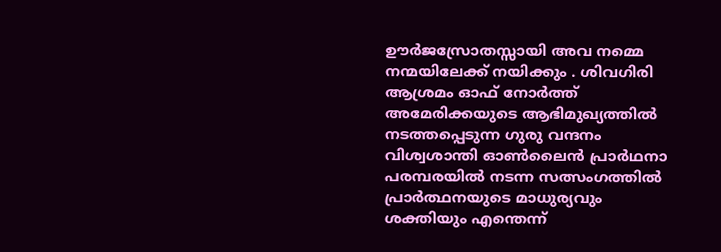ഊര്‍ജസ്രോതസ്സായി അവ നമ്മെ നന്മയിലേക്ക് നയിക്കും . ശിവഗിരി ആശ്രമം ഓഫ് നോര്‍ത്ത് അമേരിക്കയുടെ ആഭിമുഖ്യത്തില്‍ നടത്തപ്പെടുന്ന ഗുരു വന്ദനം വിശ്വശാന്തി ഓണ്‍ലൈന്‍ പ്രാര്‍ഥനാ പരമ്പരയില്‍ നടന്ന സത്സംഗത്തില്‍  പ്രാര്‍ത്ഥനയുടെ മാധുര്യവും ശക്തിയും എന്തെന്ന്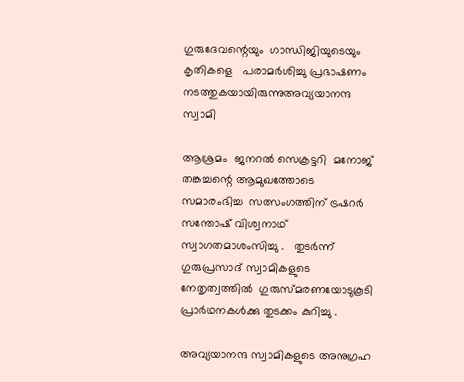ഗുരുദേവന്റെയും  ഗാന്ധിജിയുടെയും കൃതികളെ   പരാമര്‍ശിച്ചു പ്രഭാഷണം നടത്തുകയായിരുന്നുഅവ്യയാനന്ദ സ്വാമി

ആശ്രമം  ജനറല്‍ സെക്രട്ടറി  മനോജ് തങ്കച്ചന്റെ ആമുഖത്തോടെ സമാരംഭിച്ച  സത്സംഗത്തിന് ട്രഷറര്‍  സന്തോഷ് വിശ്വനാഥ്  സ്വാഗതമാശംസിച്ചു .   തുടര്‍ന്ന് ഗുരുപ്രസാദ് സ്വാമികളുടെ നേതൃത്വത്തില്‍  ഗുരുസ്മരണയോടുകൂടി പ്രാര്‍ഥനകള്‍ക്കു തുടക്കം കുറിച്ചു .

അവ്യയാനന്ദ സ്വാമികളുടെ അനുഗ്രഹ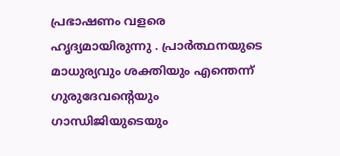പ്രഭാഷണം വളരെ ഹൃദ്യമായിരുന്നു . പ്രാര്‍ത്ഥനയുടെ മാധുര്യവും ശക്തിയും എന്തെന്ന് ഗുരുദേവന്റെയും  ഗാന്ധിജിയുടെയും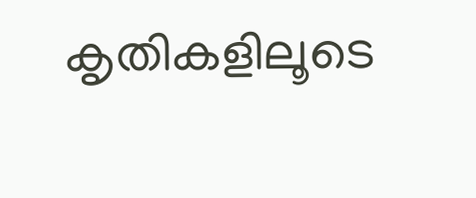കൃതികളിലൂടെ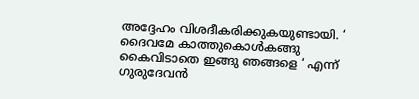അദ്ദേഹം വിശദീകരിക്കുകയുണ്ടായി. ‘ ദൈവമേ കാത്തുകൊള്‍കങ്ങു കൈവിടാതെ ഇങ്ങു ഞങ്ങളെ ‘ എന്ന് ഗുരുദേവന്‍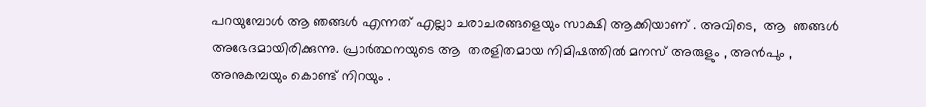പറയുമ്പോള്‍ ആ ഞങ്ങള്‍ എന്നത് എല്ലാ ചരാചരങ്ങളെയും സാക്ഷി ആക്കിയാണ് . അവിടെ,  ആ  ഞങ്ങള്‍ അഭേദമായിരിക്കുന്നു. പ്രാര്‍ത്ഥനയുടെ ആ  തരളിതമായ നിമിഷത്തില്‍ മനസ് അരുളും , അന്‍പും , അനുകമ്പയും കൊണ്ട് നിറയും .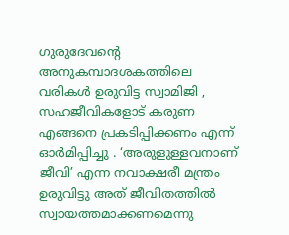ഗുരുദേവന്റെ അനുകമ്പാദശകത്തിലെ വരികള്‍ ഉരുവിട്ട സ്വാമിജി , സഹജീവികളോട് കരുണ എങ്ങനെ പ്രകടിപ്പിക്കണം എന്ന് ഓര്‍മിപ്പിച്ചു . ‘അരുളുള്ളവനാണ് ജീവി’ എന്ന നവാക്ഷരീ മന്ത്രം ഉരുവിട്ടു അത് ജീവിതത്തില്‍ സ്വായത്തമാക്കണമെന്നു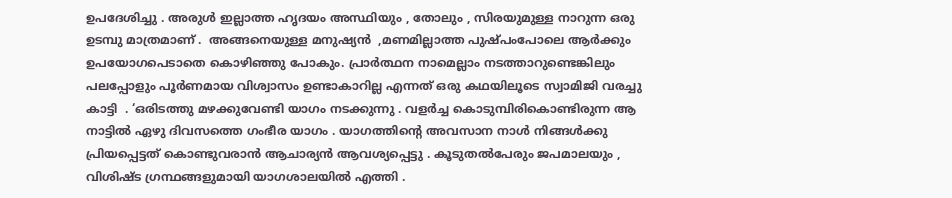ഉപദേശിച്ചു . അരുള്‍ ഇല്ലാത്ത ഹൃദയം അസ്ഥിയും , തോലും , സിരയുമുള്ള നാറുന്ന ഒരു ഉടമ്പു മാത്രമാണ് .  അങ്ങനെയുള്ള മനുഷ്യന്‍  ,മണമില്ലാത്ത പുഷ്പംപോലെ ആര്‍ക്കും ഉപയോഗപെടാതെ കൊഴിഞ്ഞു പോകും. പ്രാര്‍ത്ഥന നാമെല്ലാം നടത്താറുണ്ടെങ്കിലും പലപ്പോളും പൂര്‍ണമായ വിശ്വാസം ഉണ്ടാകാറില്ല എന്നത് ഒരു കഥയിലൂടെ സ്വാമിജി വരച്ചു കാട്ടി  . ‘ഒരിടത്തു മഴക്കുവേണ്ടി യാഗം നടക്കുന്നു . വളര്‍ച്ച കൊടുമ്പിരികൊണ്ടിരുന്ന ആ നാട്ടില്‍ ഏഴു ദിവസത്തെ ഗംഭീര യാഗം . യാഗത്തിന്റെ അവസാന നാള്‍ നിങ്ങള്‍ക്കു പ്രിയപ്പെട്ടത് കൊണ്ടുവരാന്‍ ആചാര്യന്‍ ആവശ്യപ്പെട്ടു . കൂടുതല്‍പേരും ജപമാലയും , വിശിഷ്ട ഗ്രന്ഥങ്ങളുമായി യാഗശാലയില്‍ എത്തി .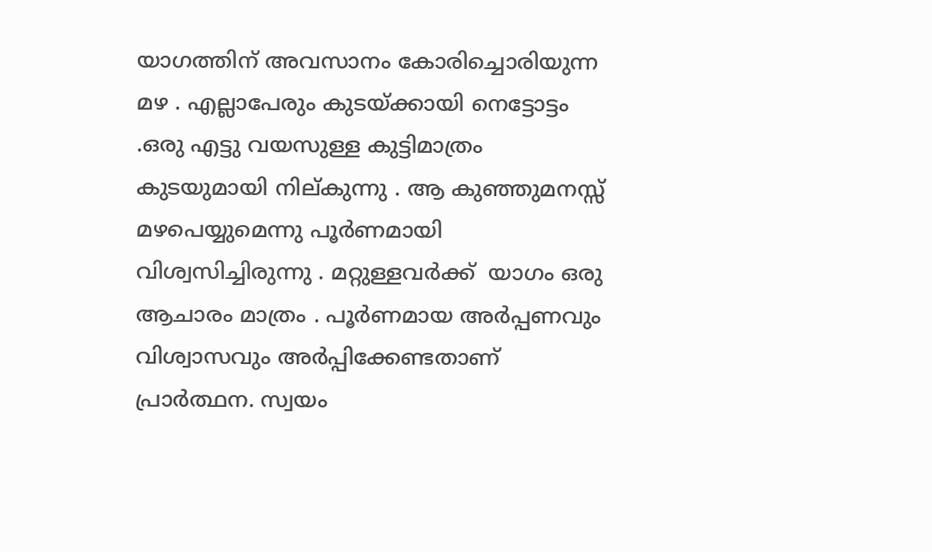യാഗത്തിന് അവസാനം കോരിച്ചൊരിയുന്ന മഴ . എല്ലാപേരും കുടയ്‌ക്കായി നെട്ടോട്ടം .ഒരു എട്ടു വയസുള്ള കുട്ടിമാത്രം കുടയുമായി നില്കുന്നു . ആ കുഞ്ഞുമനസ്സ്  മഴപെയ്യുമെന്നു പൂര്‍ണമായി വിശ്വസിച്ചിരുന്നു . മറ്റുള്ളവര്‍ക്ക്  യാഗം ഒരു ആചാരം മാത്രം . പൂര്‍ണമായ അര്‍പ്പണവും വിശ്വാസവും അര്‍പ്പിക്കേണ്ടതാണ് പ്രാര്‍ത്ഥന. സ്വയം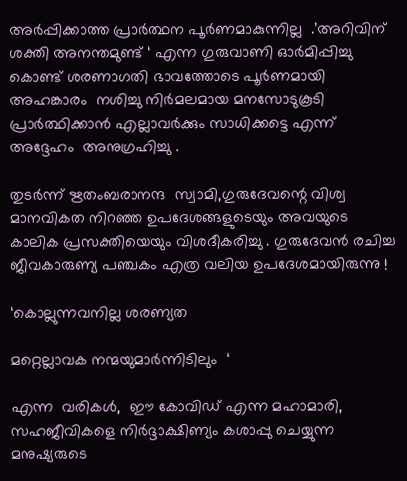അര്‍പ്പിക്കാത്ത പ്രാര്‍ത്ഥന പൂര്‍ണമാകുന്നില്ല  .’അറിവിന് ശക്തി അനന്തമുണ്ട് ‘ എന്ന ഗുരുവാണി ഓര്‍മിപ്പിച്ചു കൊണ്ട് ശരണാഗതി ഭാവത്തോടെ പൂര്‍ണമായി അഹങ്കാരം  നശിച്ചു നിര്‍മലമായ മനസോടുകൂടി പ്രാര്‍ത്ഥിക്കാന്‍ എല്ലാവര്‍ക്കും സാധിക്കട്ടെ എന്ന് അദ്ദേഹം  അനുഗ്രഹിച്ചു .

തുടര്‍ന്ന് ഋതംബരാനന്ദ  സ്വാമി,ഗുരുദേവന്റെ വിശ്വ മാനവികത നിറഞ്ഞ ഉപദേശങ്ങളുടെയും അവയുടെ കാലിക പ്രസക്തിയെയും വിശദീകരിച്ചു . ഗുരുദേവന്‍ രചിച്ച ജീവകാരുണ്യ പഞ്ചകം എത്ര വലിയ ഉപദേശമായിരുന്നു !

‘കൊല്ലുന്നവനില്ല ശരണ്യത

മറ്റെല്ലാവക നന്മയുമാര്‍ന്നിടിലും  ‘

എന്ന  വരികള്‍,  ഈ കോവിഡ് എന്ന മഹാമാരി,  സഹജീവികളെ നിര്‍ദ്ദാക്ഷിണ്യം കശാപ്പു ചെയ്യുന്ന മനുഷ്യരുടെ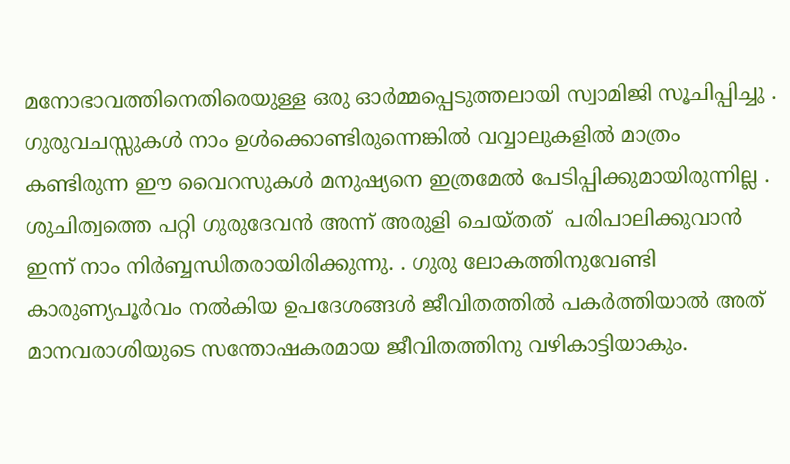മനോഭാവത്തിനെതിരെയുള്ള ഒരു ഓര്‍മ്മപ്പെടുത്തലായി സ്വാമിജി സൂചിപ്പിച്ചു . ഗുരുവചസ്സുകള്‍ നാം ഉള്‍ക്കൊണ്ടിരുന്നെങ്കില്‍ വവ്വാലുകളില്‍ മാത്രം കണ്ടിരുന്ന ഈ വൈറസുകള്‍ മനുഷ്യനെ ഇത്രമേല്‍ പേടിപ്പിക്കുമായിരുന്നില്ല . ശുചിത്വത്തെ പറ്റി ഗുരുദേവന്‍ അന്ന് അരുളി ചെയ്തത്  പരിപാലിക്കുവാന്‍ ഇന്ന് നാം നിര്‍ബ്ബന്ധിതരായിരിക്കുന്നു. . ഗുരു ലോകത്തിനുവേണ്ടി കാരുണ്യപൂര്‍വം നല്‍കിയ ഉപദേശങ്ങള്‍ ജീവിതത്തില്‍ പകര്‍ത്തിയാല്‍ അത് മാനവരാശിയുടെ സന്തോഷകരമായ ജീവിതത്തിനു വഴികാട്ടിയാകും.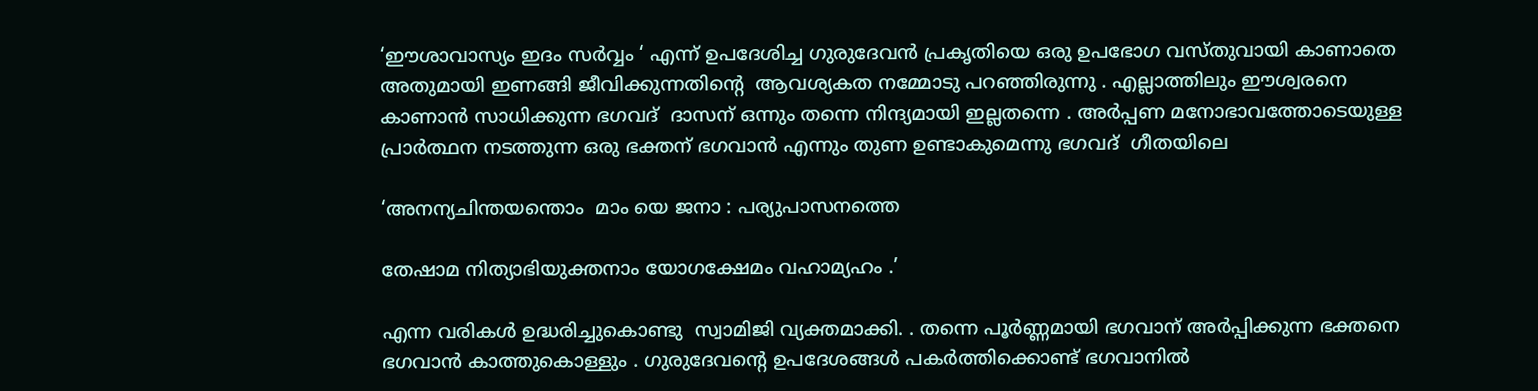‘ഈശാവാസ്യം ഇദം സര്‍വ്വം ‘ എന്ന് ഉപദേശിച്ച ഗുരുദേവന്‍ പ്രകൃതിയെ ഒരു ഉപഭോഗ വസ്തുവായി കാണാതെ അതുമായി ഇണങ്ങി ജീവിക്കുന്നതിന്റെ  ആവശ്യകത നമ്മോടു പറഞ്ഞിരുന്നു . എല്ലാത്തിലും ഈശ്വരനെ കാണാന്‍ സാധിക്കുന്ന ഭഗവദ്  ദാസന് ഒന്നും തന്നെ നിന്ദ്യമായി ഇല്ലതന്നെ . അര്‍പ്പണ മനോഭാവത്തോടെയുള്ള പ്രാര്‍ത്ഥന നടത്തുന്ന ഒരു ഭക്തന് ഭഗവാന്‍ എന്നും തുണ ഉണ്ടാകുമെന്നു ഭഗവദ്  ഗീതയിലെ

‘അനന്യചിന്തയന്തൊം  മാം യെ ജനാ : പര്യുപാസനത്തെ

തേഷാമ നിത്യാഭിയുക്തനാം യോഗക്ഷേമം വഹാമ്യഹം .’

എന്ന വരികള്‍ ഉദ്ധരിച്ചുകൊണ്ടു  സ്വാമിജി വ്യക്തമാക്കി. . തന്നെ പൂര്‍ണ്ണമായി ഭഗവാന് അര്‍പ്പിക്കുന്ന ഭക്തനെ ഭഗവാന്‍ കാത്തുകൊള്ളും . ഗുരുദേവന്റെ ഉപദേശങ്ങള്‍ പകര്‍ത്തിക്കൊണ്ട് ഭഗവാനില്‍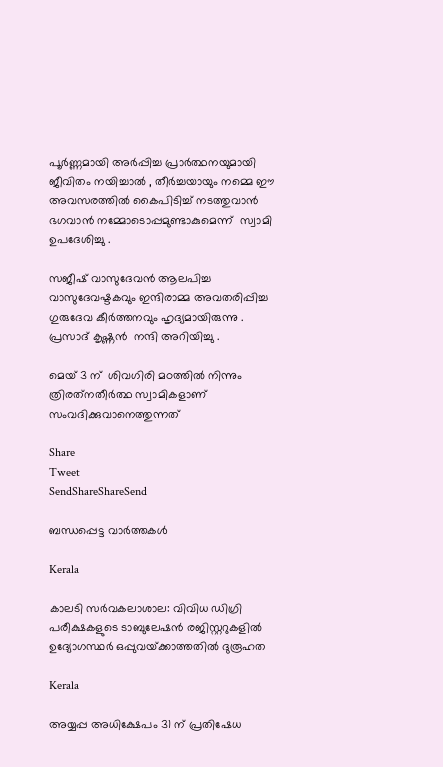പൂര്‍ണ്ണമായി അര്‍പ്പിച്ച പ്രാര്‍ത്ഥനയുമായി ജീവിതം നയിച്ചാല്‍ , തീര്‍ച്ചയായും നമ്മെ ഈ  അവസരത്തില്‍ കൈപിടിച്ച് നടത്തുവാന്‍  ഭഗവാന്‍ നമ്മോടൊപ്പമുണ്ടാകുമെന്ന്  സ്വാമി ഉപദേശിച്ചു .

സജീഷ് വാസുദേവന്‍ ആലപിച്ച വാസുദേവഷ്ടകവും ഇന്ദിരാമ്മ അവതരിപ്പിച്ച ഗുരുദേവ കീര്‍ത്തനവും ഹൃദ്യമായിരുന്നു .  പ്രസാദ് കൃഷ്ണന്‍  നന്ദി അറിയിച്ചു .

മെയ് 3 ന്  ശിവഗിരി മഠത്തില്‍ നിന്നും  ത്രിരത്‌നതീര്‍ത്ഥ സ്വാമികളാണ്    സംവദിക്കുവാനെത്തുന്നത്

Share
Tweet
SendShareShareSend

ബന്ധപ്പെട്ട വാര്‍ത്തകള്‍

Kerala

കാലടി സര്‍വകലാശാല: വിവിധ ഡിഗ്രി പരീക്ഷകളുടെ ടാബുലേഷന്‍ രജിസ്റ്ററുകളില്‍ ഉദ്യോഗസ്ഥര്‍ ഒപ്പുവയ്‌ക്കാത്തതില്‍ ദുരൂഹത

Kerala

അയ്യപ്പ അധിക്ഷേപം 31 ന് പ്രതിഷേധ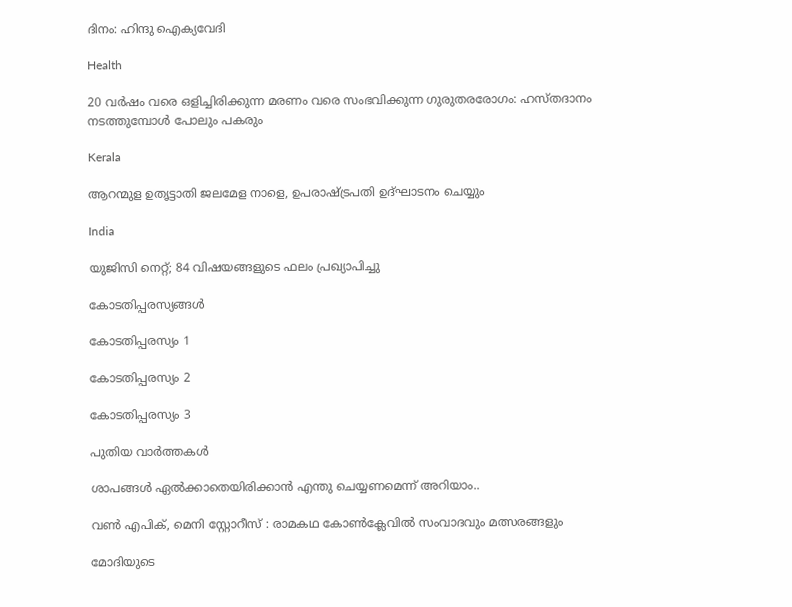ദിനം: ഹിന്ദു ഐക്യവേദി

Health

20 വര്‍ഷം വരെ ഒളിച്ചിരിക്കുന്ന മരണം വരെ സംഭവിക്കുന്ന ഗുരുതരരോഗം: ഹസ്തദാനം നടത്തുമ്പോൾ പോലും പകരും

Kerala

ആറന്മുള ഉതൃട്ടാതി ജലമേള നാളെ, ഉപരാഷ്‌ട്രപതി ഉദ്ഘാടനം ചെയ്യും

India

യുജിസി നെറ്റ്; 84 വിഷയങ്ങളുടെ ഫലം പ്രഖ്യാപിച്ചു

കോടതിപ്പരസ്യങ്ങള്‍

കോടതിപ്പരസ്യം 1

കോടതിപ്പരസ്യം 2

കോടതിപ്പരസ്യം 3

പുതിയ വാര്‍ത്തകള്‍

ശാപങ്ങൾ ഏൽക്കാതെയിരിക്കാൻ എന്തു ചെയ്യണമെന്ന് അറിയാം..

വണ്‍ എപിക്, മെനി സ്റ്റോറീസ് : രാമകഥ കോണ്‍ക്ലേവില്‍ സംവാദവും മത്സരങ്ങളും

മോദിയുടെ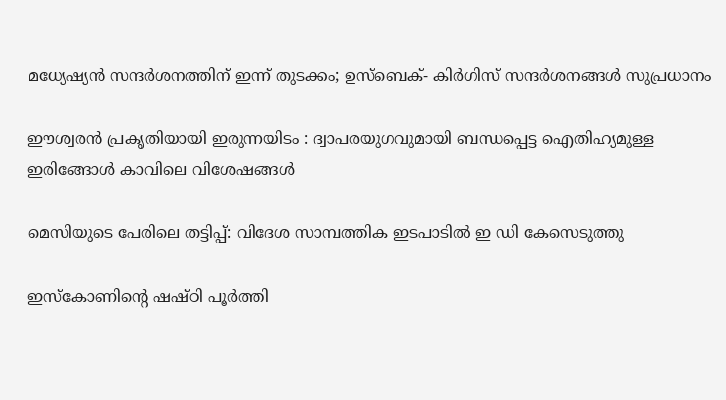മധ്യേഷ്യന്‍ സന്ദര്‍ശനത്തിന് ഇന്ന് തുടക്കം; ഉസ്ബെക്- കിര്‍ഗിസ് സന്ദര്‍ശനങ്ങള്‍ സുപ്രധാനം

ഈശ്വരൻ പ്രകൃതിയായി ഇരുന്നയിടം : ദ്വാപരയുഗവുമായി ബന്ധപ്പെട്ട ഐതിഹ്യമുള്ള ഇരിങ്ങോൾ കാവിലെ വിശേഷങ്ങൾ

മെസിയുടെ പേരിലെ തട്ടിപ്പ്: വിദേശ സാമ്പത്തിക ഇടപാടില്‍ ഇ ഡി കേസെടുത്തു

ഇസ്കോണിന്റെ ഷഷ്ഠി പൂര്‍ത്തി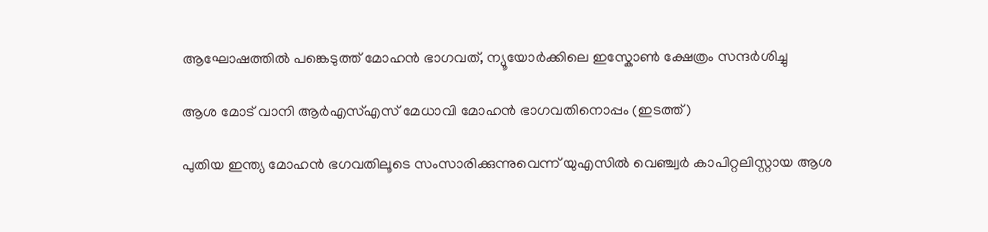ആഘോഷത്തില്‍ പങ്കെടുത്ത് മോഹന്‍ ഭാഗവത്, ന്യൂയോര്‍ക്കിലെ ഇസ്കോണ്‍ ക്ഷേത്രം സന്ദര്‍ശിച്ചു

ആശ മോട് വാനി ആര്‍എസ്എസ് മേധാവി മോഹന്‍ ഭാഗവതിനൊപ്പം (ഇടത്ത്)

പുതിയ ഇന്ത്യ മോഹൻ ഭഗവതിലൂടെ സംസാരിക്കുന്നുവെന്ന് യുഎസില്‍ വെഞ്ച്വര്‍ കാപിറ്റലിസ്റ്റായ ആശ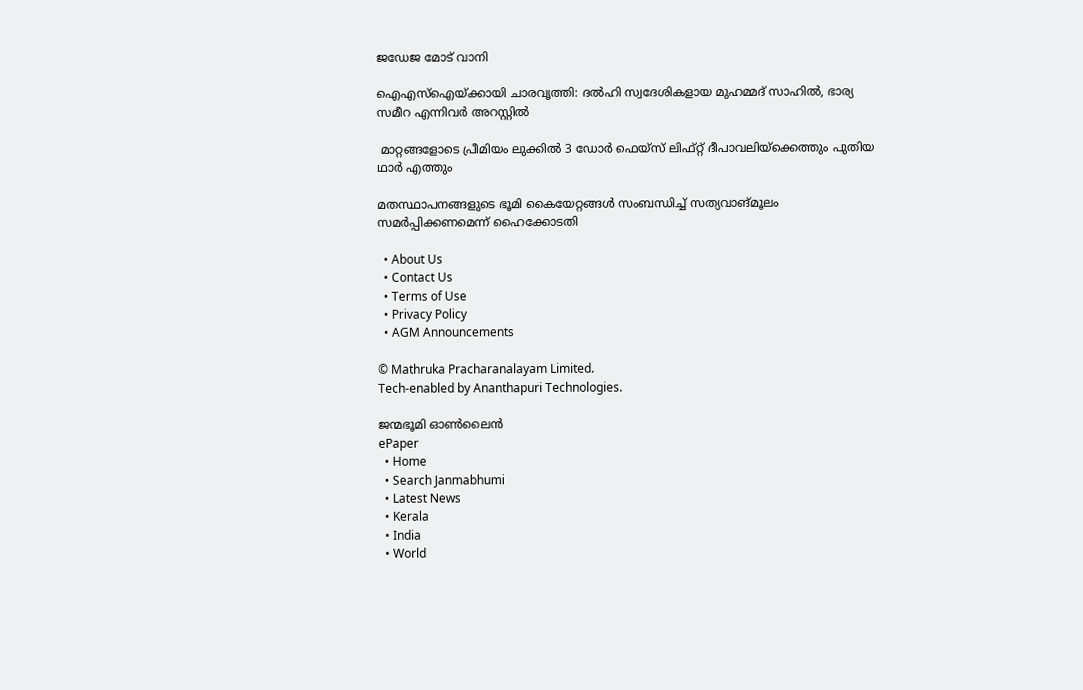ജഡേജ മോട് വാനി

ഐഎസ്ഐയ്‌ക്കായി ചാരവൃത്തി: ദല്‍ഹി സ്വദേശികളായ മുഹമ്മദ് സാഹില്‍, ഭാര്യ സമീറ എന്നിവര്‍ അറസ്റ്റില്‍

 മാറ്റങ്ങളോടെ പ്രീമിയം ലുക്കില്‍ 3 ഡോര്‍ ഫെയ്സ് ലിഫ്റ്റ് ദീപാവലിയ്‌ക്കെത്തും പുതിയ ഥാര്‍ എത്തും

മതസ്ഥാപനങ്ങളുടെ ഭൂമി കൈയേറ്റങ്ങള്‍ സംബന്ധിച്ച് സത്യവാങ്മൂലം സമര്‍പ്പിക്കണമെന്ന് ഹൈക്കോടതി

  • About Us
  • Contact Us
  • Terms of Use
  • Privacy Policy
  • AGM Announcements

© Mathruka Pracharanalayam Limited.
Tech-enabled by Ananthapuri Technologies.

ജന്മഭൂമി ഓണ്‍ലൈന്‍
ePaper
  • Home
  • Search Janmabhumi
  • Latest News
  • Kerala
  • India
  • World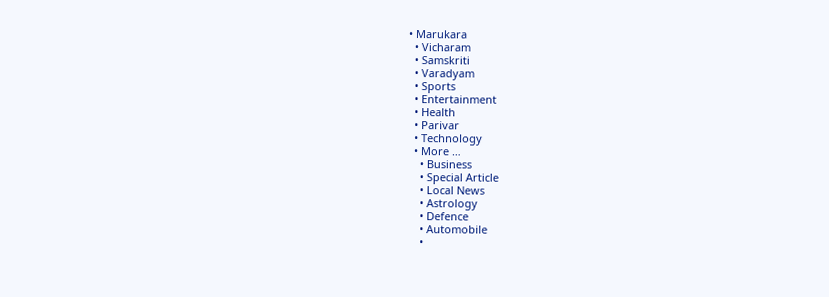• Marukara
  • Vicharam
  • Samskriti
  • Varadyam
  • Sports
  • Entertainment
  • Health
  • Parivar
  • Technology
  • More …
    • Business
    • Special Article
    • Local News
    • Astrology
    • Defence
    • Automobile
    •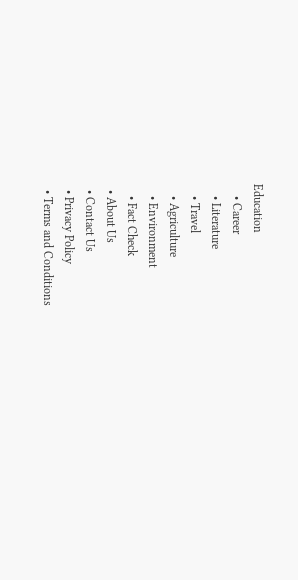Education
    • Career
    • Literature
    • Travel
    • Agriculture
    • Environment
    • Fact Check
  • About Us
  • Contact Us
  • Privacy Policy
  • Terms and Conditions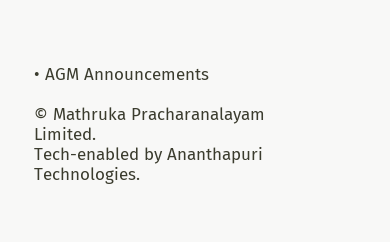• AGM Announcements

© Mathruka Pracharanalayam Limited.
Tech-enabled by Ananthapuri Technologies.